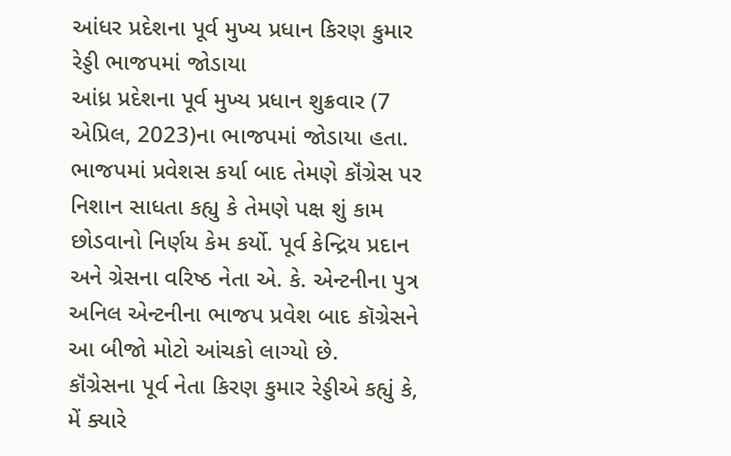આંધર પ્રદેશના પૂર્વ મુખ્ય પ્રધાન કિરણ કુમાર રેડ્ડી ભાજપમાં જોડાયા
આંધ્ર પ્રદેશના પૂર્વ મુખ્ય પ્રધાન શુક્રવાર (7 એપ્રિલ, 2023)ના ભાજપમાં જોડાયા હતા. ભાજપમાં પ્રવેશસ કર્યા બાદ તેમણે કૉંગ્રેસ પર નિશાન સાધતા કહ્યુ કે તેમણે પક્ષ શું કામ છોડવાનો નિર્ણય કેમ કર્યો. પૂર્વ કેન્દ્રિય પ્રદાન અને ગ્રેસના વરિષ્ઠ નેતા એ. કે. એન્ટનીના પુત્ર અનિલ એન્ટનીના ભાજપ પ્રવેશ બાદ કૉગ્રેસને આ બીજો મોટો આંચકો લાગ્યો છે.
કૉંગ્રેસના પૂર્વ નેતા કિરણ કુમાર રેડ્ડીએ કહ્યું કે, મેં ક્યારે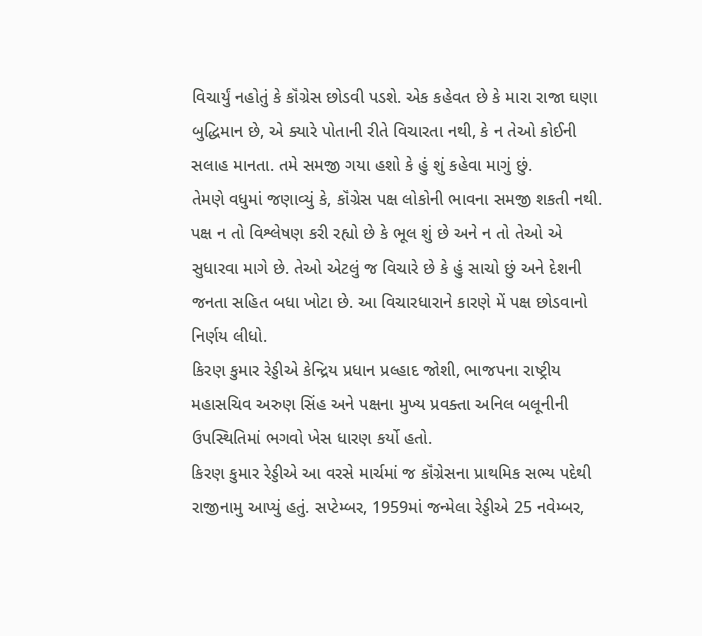વિચાર્યું નહોતું કે કૉંગ્રેસ છોડવી પડશે. એક કહેવત છે કે મારા રાજા ઘણા બુદ્ધિમાન છે, એ ક્યારે પોતાની રીતે વિચારતા નથી, કે ન તેઓ કોઈની સલાહ માનતા. તમે સમજી ગયા હશો કે હું શું કહેવા માગું છું.
તેમણે વધુમાં જણાવ્યું કે, કૉંગ્રેસ પક્ષ લોકોની ભાવના સમજી શકતી નથી. પક્ષ ન તો વિશ્લેષણ કરી રહ્યો છે કે ભૂલ શું છે અને ન તો તેઓ એ સુધારવા માગે છે. તેઓ એટલું જ વિચારે છે કે હું સાચો છું અને દેશની જનતા સહિત બધા ખોટા છે. આ વિચારધારાને કારણે મેં પક્ષ છોડવાનો નિર્ણય લીધો.
કિરણ કુમાર રેડ્ડીએ કેન્દ્રિય પ્રધાન પ્રલ્હાદ જોશી, ભાજપના રાષ્ટ્રીય મહાસચિવ અરુણ સિંહ અને પક્ષના મુખ્ય પ્રવક્તા અનિલ બલૂનીની ઉપસ્થિતિમાં ભગવો ખેસ ધારણ કર્યો હતો.
કિરણ કુમાર રેડ્ડીએ આ વરસે માર્ચમાં જ કૉંગ્રેસના પ્રાથમિક સભ્ય પદેથી રાજીનામુ આપ્યું હતું. સપ્ટેમ્બર, 1959માં જન્મેલા રેડ્ડીએ 25 નવેમ્બર,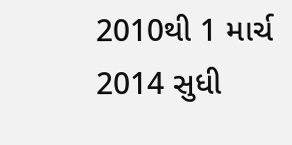2010થી 1 માર્ચ 2014 સુધી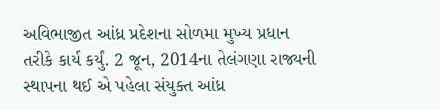અવિભાજીત આંધ્ર પ્રદેશના સોળમા મુખ્ય પ્રધાન તરીકે કાર્ય કર્યું. 2 જૂન, 2014ના તેલંગણા રાજ્યની સ્થાપના થઈ એ પહેલા સંયુક્ત આંધ્ર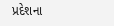પ્રદેશના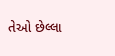તેઓ છેલ્લા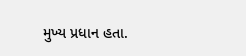મુખ્ય પ્રધાન હતા.